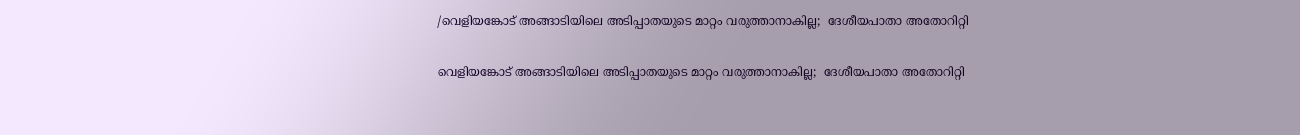/വെളിയങ്കോട് അങ്ങാടിയിലെ അടിപ്പാതയുടെ മാറ്റം വരുത്താനാകില്ല;  ദേശീയപാതാ അതോറിറ്റി

വെളിയങ്കോട് അങ്ങാടിയിലെ അടിപ്പാതയുടെ മാറ്റം വരുത്താനാകില്ല;  ദേശീയപാതാ അതോറിറ്റി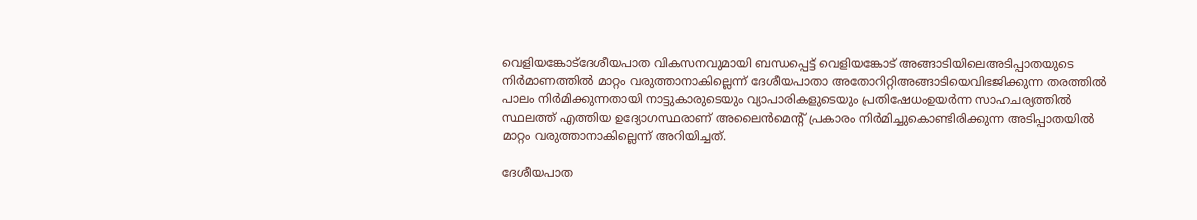വെളിയങ്കോട്ദേശീയപാത വികസനവുമായി ബന്ധപ്പെട്ട് വെളിയങ്കോട് അങ്ങാടിയിലെഅടിപ്പാതയുടെ നിർമാണത്തിൽ മാറ്റം വരുത്താനാകില്ലെന്ന് ദേശീയപാതാ അതോറിറ്റിഅങ്ങാടിയെവിഭജിക്കുന്ന തരത്തിൽ പാലം നിർമിക്കുന്നതായി നാട്ടുകാരുടെയും വ്യാപാരികളുടെയും പ്രതിഷേധംഉയർന്ന സാഹചര്യത്തിൽ സ്ഥലത്ത് എത്തിയ ഉദ്യോഗസ്ഥരാണ് അലൈൻമെന്റ് പ്രകാരം നിർമിച്ചുകൊണ്ടിരിക്കുന്ന അടിപ്പാതയിൽ മാറ്റം വരുത്താനാകില്ലെന്ന് അറിയിച്ചത്.

ദേശീയപാത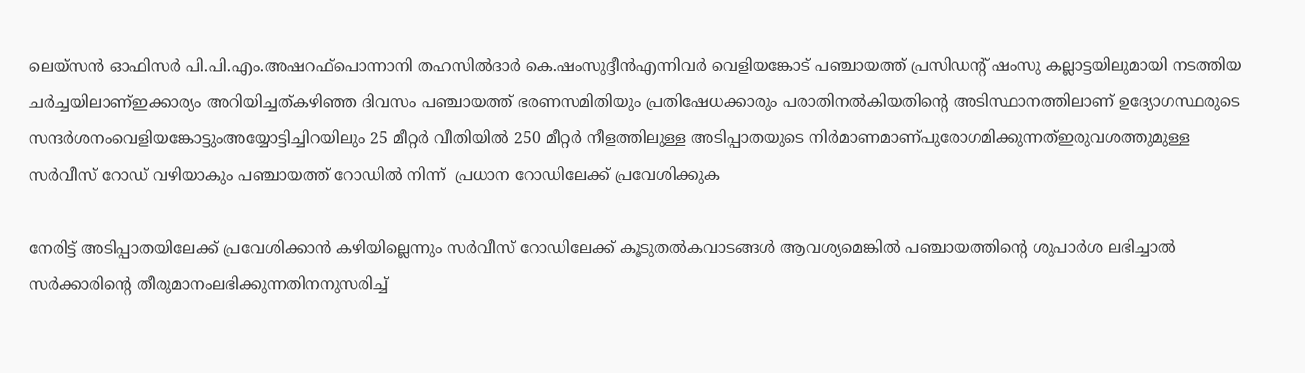ലെയ്സൻ ഓഫിസർ പി.പി.എം.അഷറഫ്പൊന്നാനി തഹസിൽദാർ കെ.ഷംസുദ്ദീൻഎന്നിവർ വെളിയങ്കോ‍ട് പഞ്ചായത്ത് പ്രസിഡന്റ് ഷംസു കല്ലാട്ടയിലുമായി നടത്തിയ ചർച്ചയിലാണ്ഇക്കാര്യം അറിയിച്ചത്കഴിഞ്ഞ ദിവസം പഞ്ചായത്ത് ഭരണസമിതിയും പ്രതിഷേധക്കാരും പരാതിനൽകിയതിന്റെ അടിസ്ഥാനത്തിലാണ് ഉദ്യോഗസ്ഥരുടെ സന്ദർശനംവെളിയങ്കോട്ടുംഅയ്യോട്ടിച്ചിറയിലും 25 മീറ്റർ വീതിയിൽ 250 മീറ്റർ നീളത്തിലുള്ള അടിപ്പാതയുടെ നിർമാണമാണ്പുരോഗമിക്കുന്നത്ഇരുവശത്തുമുള്ള സർവീസ് റോഡ് വഴിയാകും പഞ്ചായത്ത് റോഡിൽ നിന്ന്  പ്രധാന റോഡിലേക്ക് പ്രവേശിക്കുക

നേരിട്ട് അടിപ്പാതയിലേക്ക് പ്രവേശിക്കാൻ കഴിയില്ലെന്നും സർവീസ് റോഡിലേക്ക് കൂടുതൽകവാടങ്ങൾ ആവശ്യമെങ്കിൽ‍ പഞ്ചായത്തിന്റെ ശുപാർശ ലഭിച്ചാൽ സർക്കാരിന്റെ തീരുമാനംലഭിക്കുന്നതിനനുസരിച്ച്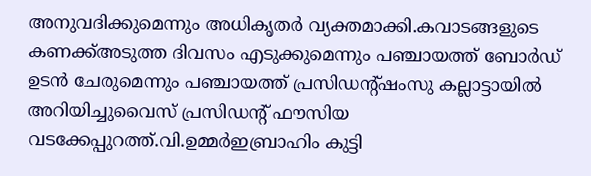അനുവദിക്കുമെന്നും അധികൃതർ വ്യക്തമാക്കി.കവാടങ്ങളുടെ കണക്ക്അടുത്ത ദിവസം എടുക്കുമെന്നും പഞ്ചായത്ത് ബോർഡ് ഉടൻ ചേരുമെന്നും പഞ്ചായത്ത് പ്രസിഡന്റ്ഷംസു കല്ലാട്ടായിൽ അറിയിച്ചുവൈസ് പ്രസിഡന്റ് ഫൗസിയ വടക്കേപ്പുറത്ത്.വി.ഉമ്മർഇബ്രാഹിം കുട്ടി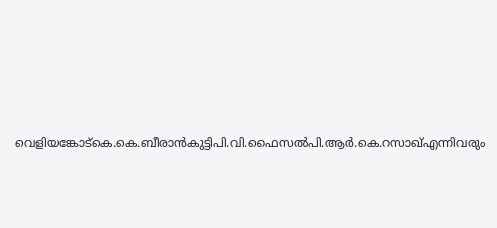വെളിയങ്കോട്കെ.കെ.ബീരാൻകുട്ടിപി.വി.ഫൈസൽപി.ആർ.കെ.റസാഖ്എന്നിവരും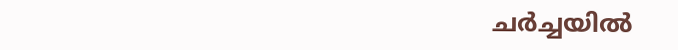ചർച്ചയിൽ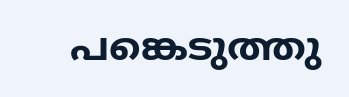പങ്കെടുത്തു